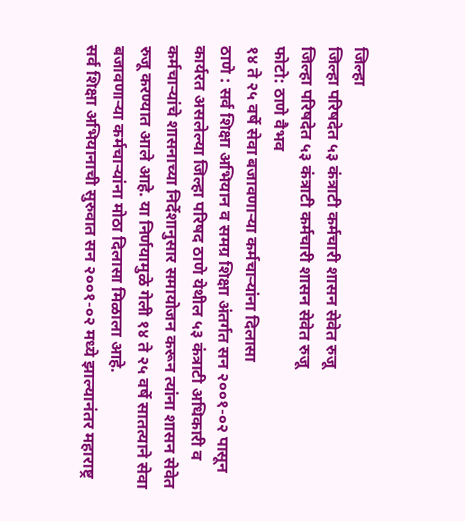जिल्हा
जिल्हा परिषदेत ५३ कंत्राटी कर्मचारी शासन सेवेत रुजू
जिल्हा परिषदेत ५३ कंत्राटी कर्मचारी शासन सेवेत रुजू
फोटो: ठाणे वैभव
१४ ते २५ वर्षे सेवा बजावणाऱ्या कर्मचाऱ्यांना दिलासा
ठाणे : सर्व शिक्षा अभियान व समग्र शिक्षा अंतर्गत सन २००१-०२ पासून कार्यरत असलेल्या जिल्हा परिषद ठाणे येथील ५३ कंत्राटी अधिकारी व कर्मचाऱ्यांचे शासनाच्या निर्देशानुसार समायोजन करून त्यांना शासन सेवेत रुजू करण्यात आले आहे. या निर्णयामुळे गेली १४ ते २५ वर्षे सातत्याने सेवा बजावणाऱ्या कर्मचाऱ्यांना मोठा दिलासा मिळाला आहे.
सर्व शिक्षा अभियानाची सुरुवात सन २००१-०२ मध्ये झाल्यानंतर महाराष्ट्र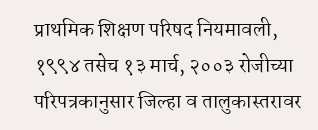प्राथमिक शिक्षण परिषद नियमावली, १९९४ तसेच १३ मार्च, २००३ रोजीच्या परिपत्रकानुसार जिल्हा व तालुकास्तरावर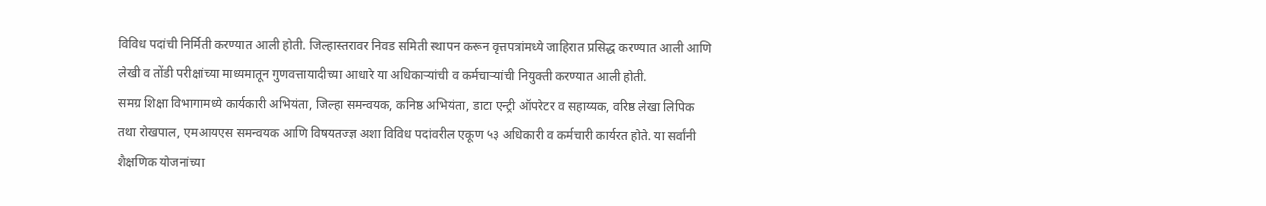विविध पदांची निर्मिती करण्यात आली होती. जिल्हास्तरावर निवड समिती स्थापन करून वृत्तपत्रांमध्ये जाहिरात प्रसिद्ध करण्यात आली आणि लेखी व तोंडी परीक्षांच्या माध्यमातून गुणवत्तायादीच्या आधारे या अधिकाऱ्यांची व कर्मचाऱ्यांची नियुक्ती करण्यात आली होती.
समग्र शिक्षा विभागामध्ये कार्यकारी अभियंता, जिल्हा समन्वयक, कनिष्ठ अभियंता, डाटा एन्ट्री ऑपरेटर व सहाय्यक, वरिष्ठ लेखा लिपिक तथा रोखपाल, एमआयएस समन्वयक आणि विषयतज्ज्ञ अशा विविध पदांवरील एकूण ५३ अधिकारी व कर्मचारी कार्यरत होते. या सर्वांनी शैक्षणिक योजनांच्या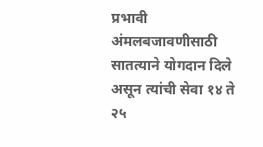प्रभावी अंमलबजावणीसाठी सातत्याने योगदान दिले असून त्यांची सेवा १४ ते २५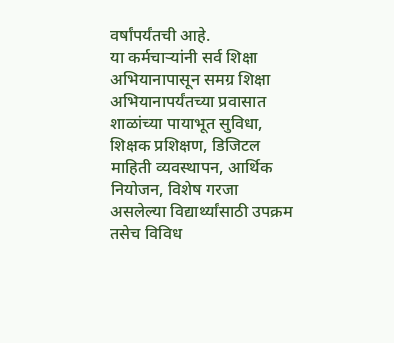वर्षांपर्यंतची आहे.
या कर्मचाऱ्यांनी सर्व शिक्षा अभियानापासून समग्र शिक्षा अभियानापर्यंतच्या प्रवासात शाळांच्या पायाभूत सुविधा, शिक्षक प्रशिक्षण, डिजिटल माहिती व्यवस्थापन, आर्थिक नियोजन, विशेष गरजा असलेल्या विद्यार्थ्यांसाठी उपक्रम तसेच विविध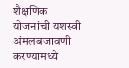शैक्षणिक योजनांची यशस्वी अंमलबजावणी करण्यामध्ये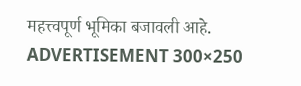महत्त्वपूर्ण भूमिका बजावली आहे.
ADVERTISEMENT 300×250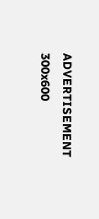ADVERTISEMENT 300x600